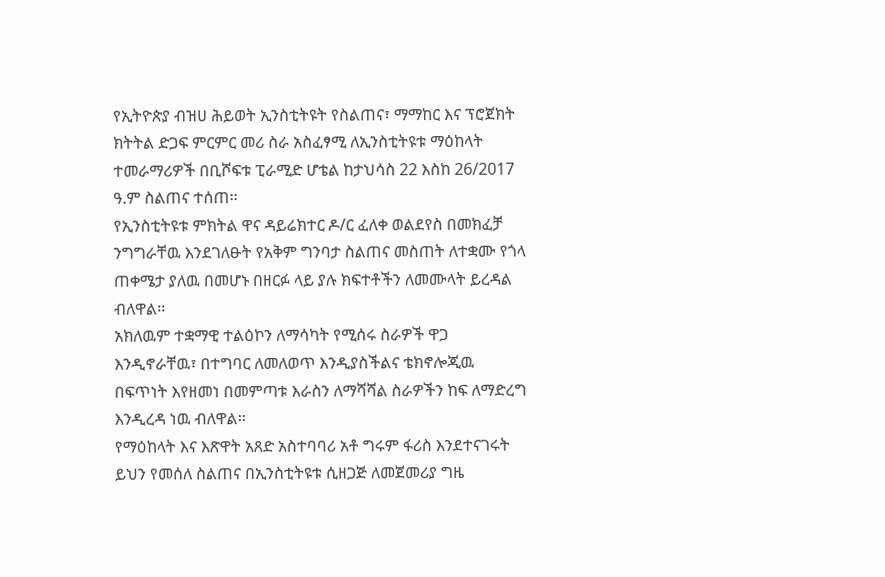የኢትዮጵያ ብዝሀ ሕይወት ኢንስቲትዩት የስልጠና፣ ማማከር እና ፕሮጀክት ክትትል ድጋፍ ምርምር መሪ ስራ አስፈፃሚ ለኢንስቲትዩቱ ማዕከላት ተመራማሪዎች በቢሾፍቱ ፒራሚድ ሆቴል ከታህሳስ 22 እስከ 26/2017 ዓ.ም ስልጠና ተሰጠ፡፡
የኢንስቲትዩቱ ምክትል ዋና ዳይሬክተር ዶ/ር ፈለቀ ወልደየስ በመክፈቻ ንግግራቸዉ እንደገለፁት የአቅም ግንባታ ስልጠና መስጠት ለተቋሙ የጎላ ጠቀሜታ ያለዉ በመሆኑ በዘርፉ ላይ ያሉ ክፍተቶችን ለመሙላት ይረዳል ብለዋል፡፡
አክለዉም ተቋማዊ ተልዕኮን ለማሳካት የሚሰሩ ስራዎች ዋጋ እንዲኖራቸዉ፣ በተግባር ለመለወጥ እንዲያስችልና ቴክኖሎጂዉ በፍጥነት እየዘመነ በመምጣቱ እራስን ለማሻሻል ስራዎችን ከፍ ለማድረግ እንዲረዳ ነዉ ብለዋል፡፡
የማዕከላት እና እጽዋት አጸድ አስተባባሪ አቶ ግሩም ፋሪስ እንደተናገሩት ይህን የመሰለ ስልጠና በኢንስቲትዩቱ ሲዘጋጅ ለመጀመሪያ ግዜ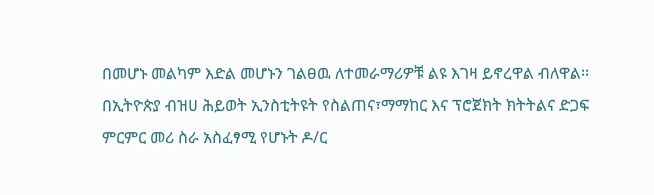በመሆኑ መልካም እድል መሆኑን ገልፀዉ ለተመራማሪዎቹ ልዩ እገዛ ይኖረዋል ብለዋል፡፡
በኢትዮጵያ ብዝሀ ሕይወት ኢንስቲትዩት የስልጠና፣ማማከር እና ፕሮጀክት ክትትልና ድጋፍ ምርምር መሪ ስራ አስፈፃሚ የሆኑት ዶ/ር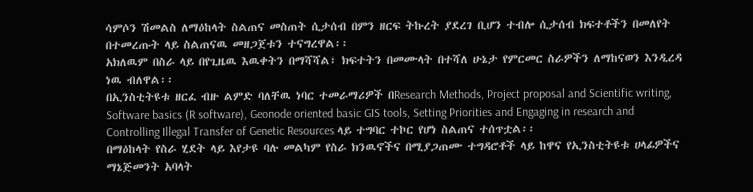ሳምሶን ሽመልስ ለማዕከላት ስልጠና መስጠት ሲታሰብ በምን ዘርፍ ትኩረት ያደረገ ቢሆን ተብሎ ሲታሰብ ክፍተቶችን በመለየት በተመረጡት ላይ ስልጠናዉ መዘጋጀቱን ተናግረዋል፡፡
አክለዉም በስራ ላይ በየጊዜዉ እዉቀትን በማሻሻል፣ ክፍተትን በመሙላት በተሻለ ሁኔታ የምርመር ስራዎችን ለማከናወን እንዲረዳ ነዉ ብለዋል፡፡
በኢንስቲትዩቱ ዘርፈ ብዙ ልምድ ባለቸዉ ነባር ተመራማሪዎች በResearch Methods, Project proposal and Scientific writing, Software basics (R software), Geonode oriented basic GIS tools, Setting Priorities and Engaging in research and Controlling Illegal Transfer of Genetic Resources ላይ ተግባር ተኮር የሆነ ስልጠና ተሰጥቷል፡፡
በማዕከላት የስራ ሂደት ላይ እየታዩ ባሉ መልካም የስራ ክንዉኖችና በሚያጋጠሙ ተግዳሮቶች ላይ ከዋና የኢንስቲትዩቱ ሀላፊዎችና ማኔጅመንት አባላት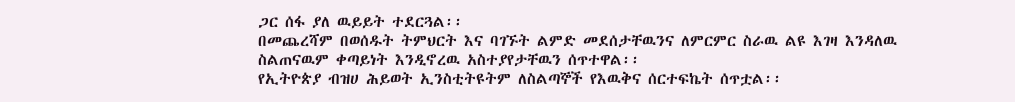ጋር ሰፋ ያለ ዉይይት ተደርጓል፡፡
በመጨረሻም በወሰዱት ትምህርት እና ባገኙት ልምድ መደሰታቸዉንና ለምርምር ስራዉ ልዩ እገዛ እንዳለዉ ስልጠናዉም ቀጣይነት እንዲኖረዉ አስተያየታቸዉን ሰጥተዋል፡፡
የኢትዮጵያ ብዝሀ ሕይወት ኢንስቲትዩትም ለስልጣኞች የእዉቅና ሰርተፍኬት ሰጥቷል፡፡